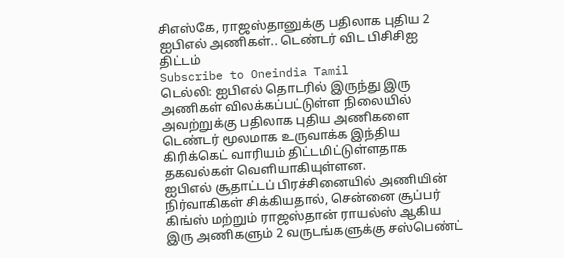சிஎஸ்கே, ராஜஸ்தானுக்கு பதிலாக புதிய 2 ஐபிஎல் அணிகள்.. டெண்டர் விட பிசிசிஐ திட்டம்
Subscribe to Oneindia Tamil
டெல்லி: ஐபிஎல் தொடரில் இருந்து இரு அணிகள் விலக்கப்பட்டுள்ள நிலையில் அவற்றுக்கு பதிலாக புதிய அணிகளை டெண்டர் மூலமாக உருவாக்க இந்திய கிரிக்கெட் வாரியம் திட்டமிட்டுள்ளதாக தகவல்கள் வெளியாகியுள்ளன.
ஐபிஎல் சூதாட்டப் பிரச்சினையில் அணியின் நிர்வாகிகள் சிக்கியதால், சென்னை சூப்பர் கிங்ஸ் மற்றும் ராஜஸ்தான் ராயல்ஸ் ஆகிய இரு அணிகளும் 2 வருடங்களுக்கு சஸ்பெண்ட்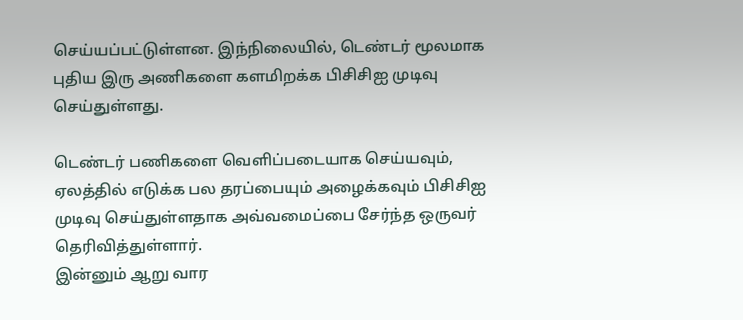செய்யப்பட்டுள்ளன. இந்நிலையில், டெண்டர் மூலமாக புதிய இரு அணிகளை களமிறக்க பிசிசிஐ முடிவு செய்துள்ளது.

டெண்டர் பணிகளை வெளிப்படையாக செய்யவும், ஏலத்தில் எடுக்க பல தரப்பையும் அழைக்கவும் பிசிசிஐ முடிவு செய்துள்ளதாக அவ்வமைப்பை சேர்ந்த ஒருவர் தெரிவித்துள்ளார்.
இன்னும் ஆறு வார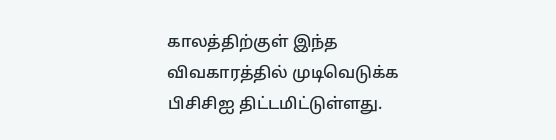காலத்திற்குள் இந்த விவகாரத்தில் முடிவெடுக்க பிசிசிஐ திட்டமிட்டுள்ளது.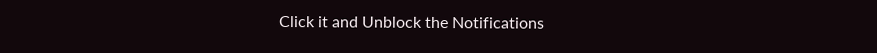Click it and Unblock the Notifications